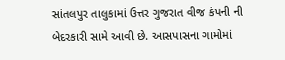સાંતલપુર તાલુકામાં ઉત્તર ગુજરાત વીજ કંપની ની બેદરકારી સામે આવી છે. આસપાસના ગામોમાં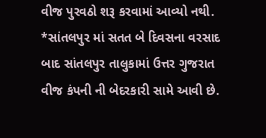વીજ પુરવઠો શરૂ કરવામાં આવ્યો નથી.
*સાંતલપુર માં સતત બે દિવસના વરસાદ બાદ સાંતલપુર તાલુકામાં ઉત્તર ગુજરાત વીજ કંપની ની બેદરકારી સામે આવી છે.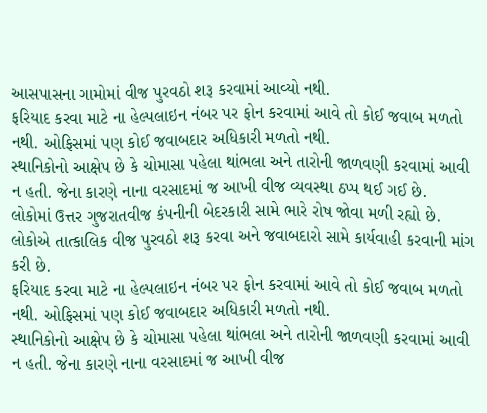આસપાસના ગામોમાં વીજ પુરવઠો શરૂ કરવામાં આવ્યો નથી.
ફરિયાદ કરવા માટે ના હેલ્પલાઇન નંબર પર ફોન કરવામાં આવે તો કોઈ જવાબ મળતો નથી. ઓફિસમાં પણ કોઈ જવાબદાર અધિકારી મળતો નથી.
સ્થાનિકોનો આક્ષેપ છે કે ચોમાસા પહેલા થાંભલા અને તારોની જાળવણી કરવામાં આવી ન હતી. જેના કારણે નાના વરસાદમાં જ આખી વીજ વ્યવસ્થા ઠપ્પ થઈ ગઈ છે.
લોકોમાં ઉત્તર ગુજરાતવીજ કંપનીની બેદરકારી સામે ભારે રોષ જોવા મળી રહ્યો છે. લોકોએ તાત્કાલિક વીજ પુરવઠો શરૂ કરવા અને જવાબદારો સામે કાર્યવાહી કરવાની માંગ કરી છે.
ફરિયાદ કરવા માટે ના હેલ્પલાઇન નંબર પર ફોન કરવામાં આવે તો કોઈ જવાબ મળતો નથી. ઓફિસમાં પણ કોઈ જવાબદાર અધિકારી મળતો નથી.
સ્થાનિકોનો આક્ષેપ છે કે ચોમાસા પહેલા થાંભલા અને તારોની જાળવણી કરવામાં આવી ન હતી. જેના કારણે નાના વરસાદમાં જ આખી વીજ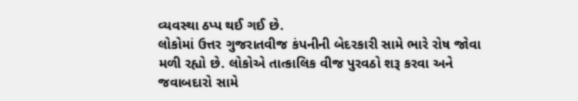વ્યવસ્થા ઠપ્પ થઈ ગઈ છે.
લોકોમાં ઉત્તર ગુજરાતવીજ કંપનીની બેદરકારી સામે ભારે રોષ જોવા મળી રહ્યો છે. લોકોએ તાત્કાલિક વીજ પુરવઠો શરૂ કરવા અને જવાબદારો સામે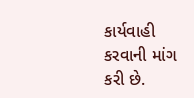કાર્યવાહી કરવાની માંગ કરી છે.